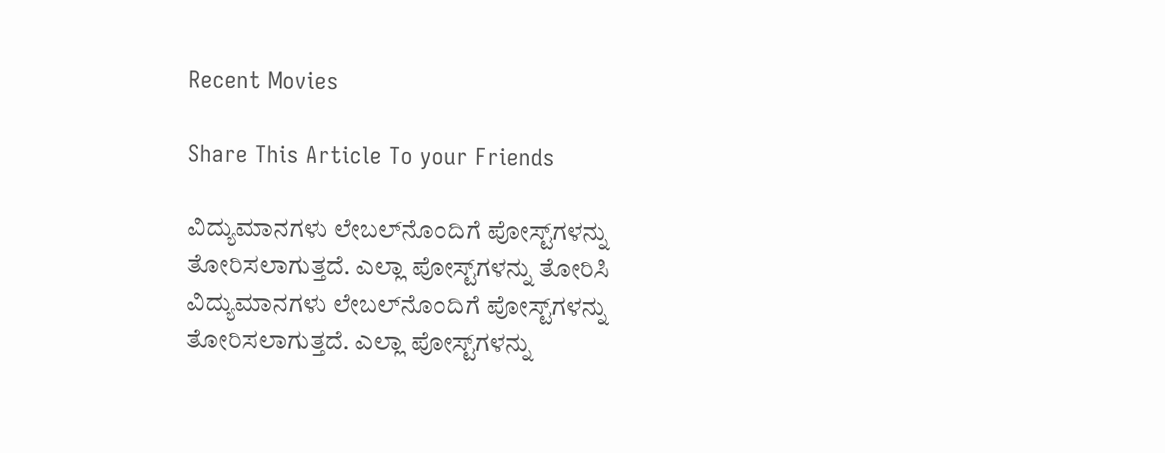Recent Movies

Share This Article To your Friends

ವಿದ್ಯುಮಾನಗಳು ಲೇಬಲ್‌ನೊಂದಿಗೆ ಪೋಸ್ಟ್‌ಗಳನ್ನು ತೋರಿಸಲಾಗುತ್ತದೆ. ಎಲ್ಲಾ ಪೋಸ್ಟ್‌ಗಳನ್ನು ತೋರಿಸಿ
ವಿದ್ಯುಮಾನಗಳು ಲೇಬಲ್‌ನೊಂದಿಗೆ ಪೋಸ್ಟ್‌ಗಳನ್ನು ತೋರಿಸಲಾಗುತ್ತದೆ. ಎಲ್ಲಾ ಪೋಸ್ಟ್‌ಗಳನ್ನು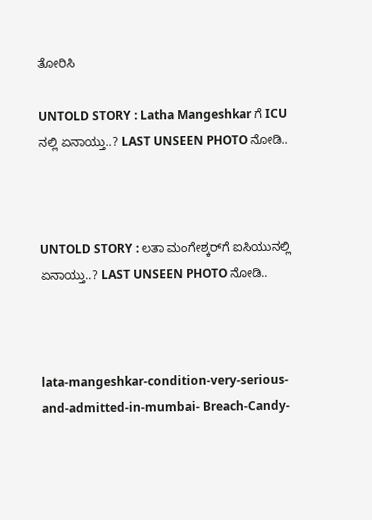ತೋರಿಸಿ

UNTOLD STORY : Latha Mangeshkar ಗೆ ICU ನಲ್ಲಿ ಏನಾಯ್ತು..? LAST UNSEEN PHOTO ನೋಡಿ..



UNTOLD STORY : ಲತಾ ಮಂಗೇಶ್ಕರ್‌ಗೆ ಐಸಿಯುನಲ್ಲಿ ಏನಾಯ್ತು..? LAST UNSEEN PHOTO ನೋಡಿ..



lata-mangeshkar-condition-very-serious-and-admitted-in-mumbai- Breach-Candy-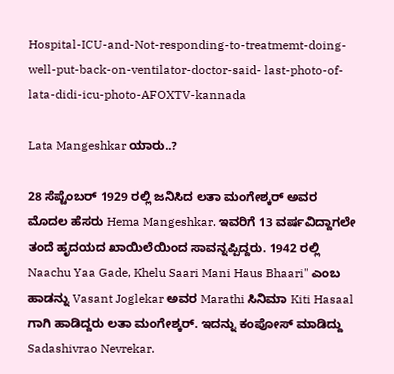Hospital-ICU-and-Not-responding-to-treatmemt-doing-well-put-back-on-ventilator-doctor-said- last-photo-of-lata-didi-icu-photo-AFOXTV-kannada

Lata Mangeshkar ಯಾರು..?

28 ಸೆಪ್ಟೆಂಬರ್‌‌ 1929 ರಲ್ಲಿ ಜನಿಸಿದ ಲತಾ ಮಂಗೇಶ್ಕರ್‌ ಅವರ ಮೊದಲ ಹೆಸರು Hema Mangeshkar. ಇವರಿಗೆ 13 ವರ್ಷವಿದ್ದಾಗಲೇ ತಂದೆ ಹೃದಯದ ಖಾಯಿಲೆಯಿಂದ ಸಾವನ್ನಪ್ಪಿದ್ದರು. 1942 ರಲ್ಲಿ Naachu Yaa Gade, Khelu Saari Mani Haus Bhaari" ಎಂಬ ಹಾಡನ್ನು Vasant Joglekar ಅವರ Marathi ಸಿನಿಮಾ Kiti Hasaal ಗಾಗಿ ಹಾಡಿದ್ದರು ಲತಾ ಮಂಗೇಶ್ಕರ‍್. ಇದನ್ನು ಕಂಪೋಸ್ ಮಾಡಿದ್ದು Sadashivrao Nevrekar.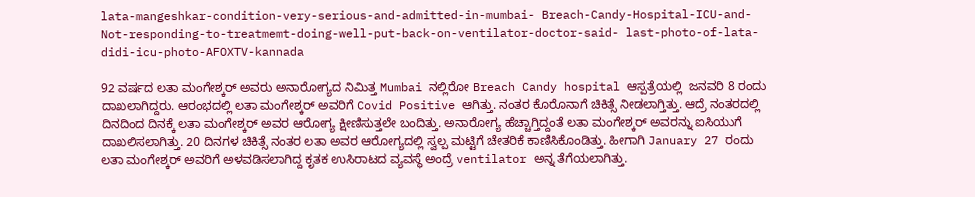lata-mangeshkar-condition-very-serious-and-admitted-in-mumbai- Breach-Candy-Hospital-ICU-and-Not-responding-to-treatmemt-doing-well-put-back-on-ventilator-doctor-said- last-photo-of-lata-didi-icu-photo-AFOXTV-kannada

92 ವರ್ಷದ ಲತಾ ಮಂಗೇಶ್ಕರ‍್ ಅವರು ಅನಾರೋಗ್ಯದ ನಿಮಿತ್ತ Mumbai ನಲ್ಲಿರೋ Breach Candy hospital ಆಸ್ಪತ್ರೆಯಲ್ಲಿ  ಜನವರಿ 8 ರಂದು ದಾಖಲಾಗಿದ್ದರು. ಆರಂಭದಲ್ಲಿ ಲತಾ ಮಂಗೇಶ್ಕರ‍್ ಅವರಿಗೆ Covid Positive ಆಗಿತ್ತು. ನಂತರ ಕೊರೊನಾಗೆ ಚಿಕಿತ್ಸೆ ನೀಡಲಾಗ್ತಿತ್ತು. ಆದ್ರೆ ನಂತರದಲ್ಲಿ ದಿನದಿಂದ ದಿನಕ್ಕೆ ಲತಾ ಮಂಗೇಶ್ಕರ‍್ ಅವರ ಆರೋಗ್ಯ ಕ್ಷೀಣಿಸುತ್ತಲೇ ಬಂದಿತ್ತು. ಅನಾರೋಗ್ಯ ಹೆಚ್ಚಾಗ್ತಿದ್ದಂತೆ ಲತಾ ಮಂಗೇಶ್ಕರ‍್ ಅವರನ್ನು ಐಸಿಯುಗೆ ದಾಖಲಿಸಲಾಗಿತ್ತು. 20 ದಿನಗಳ ಚಿಕಿತ್ಸೆ ನಂತರ ಲತಾ ಅವರ ಆರೋಗ್ಯದಲ್ಲಿ ಸ್ವಲ್ಪ ಮಟ್ಟಿಗೆ ಚೇತರಿಕೆ ಕಾಣಿಸಿಕೊಂಡಿತ್ತು. ಹೀಗಾಗಿ January 27 ರಂದು ಲತಾ ಮಂಗೇಶ್ಕರ‍್ ಅವರಿಗೆ ಅಳವಡಿಸಲಾಗಿದ್ದ ಕೃತಕ ಉಸಿರಾಟದ ವ್ಯವಸ್ಥೆ ಅಂದ್ರೆ ventilator ಅನ್ನ ತೆಗೆಯಲಾಗಿತ್ತು.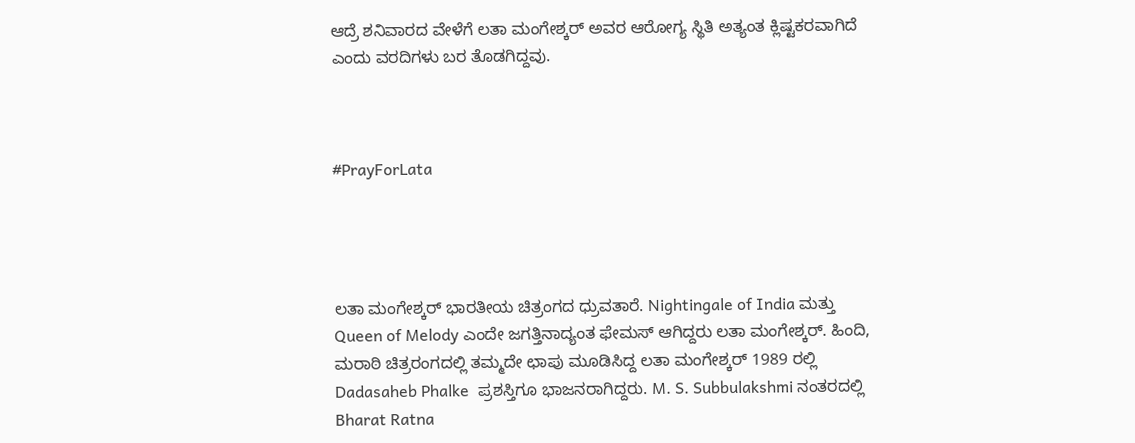ಆದ್ರೆ ಶನಿವಾರದ ವೇಳೆಗೆ ಲತಾ ಮಂಗೇಶ್ಕರ‍್ ಅವರ ಆರೋಗ್ಯ ಸ್ಥಿತಿ ಅತ್ಯಂತ ಕ್ಲಿಷ್ಟಕರವಾಗಿದೆ ಎಂದು ವರದಿಗಳು ಬರ ತೊಡಗಿದ್ದವು.



#PrayForLata




ಲತಾ ಮಂಗೇಶ್ಕರ‍್ ಭಾರತೀಯ ಚಿತ್ರಂಗದ ಧ್ರುವತಾರೆ. Nightingale of India ಮತ್ತು Queen of Melody ಎಂದೇ ಜಗತ್ತಿನಾದ್ಯಂತ ಫೇಮಸ್ ಆಗಿದ್ದರು ಲತಾ ಮಂಗೇಶ್ಕರ‍್. ಹಿಂದಿ, ಮರಾಠಿ ಚಿತ್ರರಂಗದಲ್ಲಿ ತಮ್ಮದೇ ಛಾಪು ಮೂಡಿಸಿದ್ದ ಲತಾ ಮಂಗೇಶ್ಕರ್‌‌ 1989 ರಲ್ಲಿ Dadasaheb Phalke  ಪ್ರಶಸ್ತಿಗೂ ಭಾಜನರಾಗಿದ್ದರು. M. S. Subbulakshmi ನಂತರದಲ್ಲಿ Bharat Ratna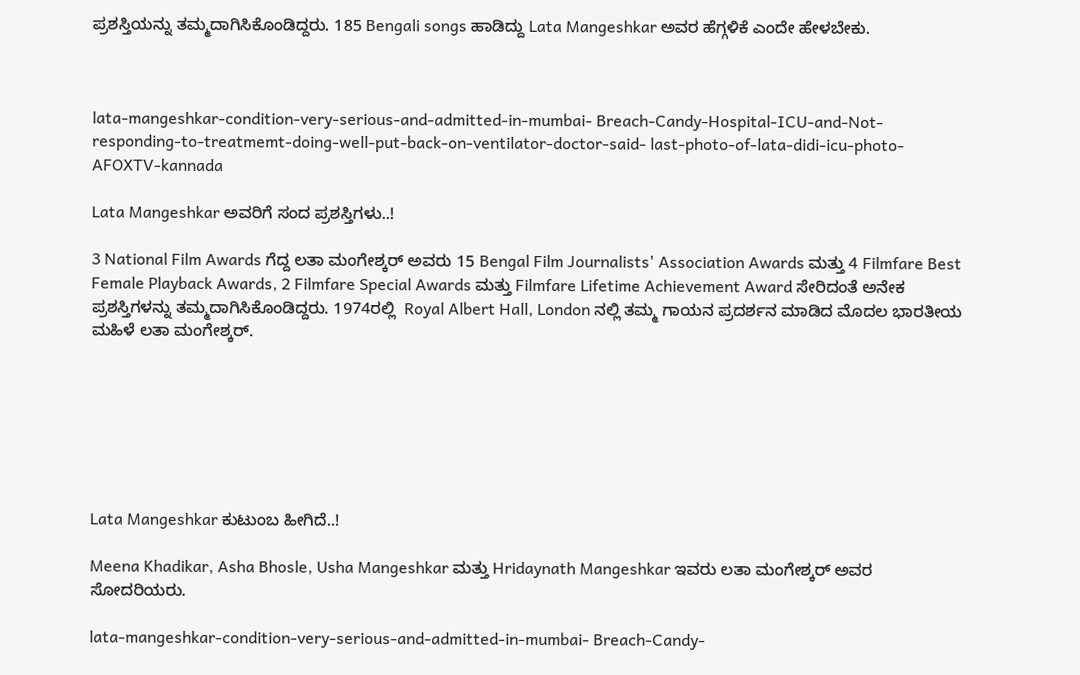ಪ್ರಶಸ್ತಿಯನ್ನು ತಮ್ಮದಾಗಿಸಿಕೊಂಡಿದ್ದರು. 185 Bengali songs ಹಾಡಿದ್ದು Lata Mangeshkar ಅವರ ಹೆಗ್ಗಳಿಕೆ ಎಂದೇ ಹೇಳಬೇಕು.



lata-mangeshkar-condition-very-serious-and-admitted-in-mumbai- Breach-Candy-Hospital-ICU-and-Not-responding-to-treatmemt-doing-well-put-back-on-ventilator-doctor-said- last-photo-of-lata-didi-icu-photo-AFOXTV-kannada

Lata Mangeshkar ಅವರಿಗೆ ಸಂದ ಪ್ರಶಸ್ತಿಗಳು..!

3 National Film Awards ಗೆದ್ದ ಲತಾ ಮಂಗೇಶ್ಕರ‍್ ಅವರು 15 Bengal Film Journalists' Association Awards ಮತ್ತು 4 Filmfare Best Female Playback Awards, 2 Filmfare Special Awards ಮತ್ತು Filmfare Lifetime Achievement Award ಸೇರಿದಂತೆ ಅನೇಕ ಪ್ರಶಸ್ತಿಗಳನ್ನು ತಮ್ಮದಾಗಿಸಿಕೊಂಡಿದ್ದರು. 1974ರಲ್ಲಿ  Royal Albert Hall, London ನಲ್ಲಿ ತಮ್ಮ ಗಾಯನ ಪ್ರದರ್ಶನ ಮಾಡಿದ ಮೊದಲ ಭಾರತೀಯ ಮಹಿಳೆ ಲತಾ ಮಂಗೇಶ್ಕರ‍್.







Lata Mangeshkar ಕುಟುಂಬ ಹೀಗಿದೆ..!

Meena Khadikar, Asha Bhosle, Usha Mangeshkar ಮತ್ತು Hridaynath Mangeshkar ಇವರು ಲತಾ ಮಂಗೇಶ್ಕರ‍್ ಅವರ ಸೋದರಿಯರು.

lata-mangeshkar-condition-very-serious-and-admitted-in-mumbai- Breach-Candy-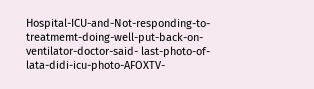Hospital-ICU-and-Not-responding-to-treatmemt-doing-well-put-back-on-ventilator-doctor-said- last-photo-of-lata-didi-icu-photo-AFOXTV-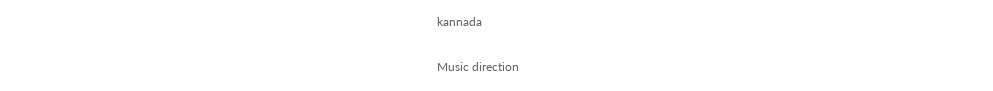kannada

Music direction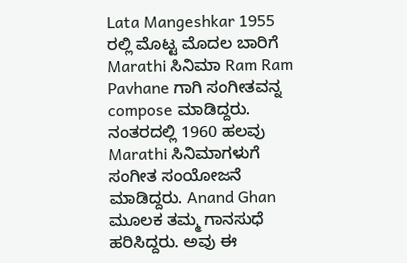Lata Mangeshkar 1955 ರಲ್ಲಿ ಮೊಟ್ಟ ಮೊದಲ ಬಾರಿಗೆ Marathi ಸಿನಿಮಾ Ram Ram Pavhane ಗಾಗಿ ಸಂಗೀತವನ್ನ compose ಮಾಡಿದ್ದರು. ನಂತರದಲ್ಲಿ 1960 ಹಲವು Marathi ಸಿನಿಮಾಗಳುಗೆ ಸಂಗೀತ ಸಂಯೋಜನೆ ಮಾಡಿದ್ದರು. Anand Ghan ಮೂಲಕ ತಮ್ಮ ಗಾನಸುಧೆ ಹರಿಸಿದ್ದರು. ಅವು ಈ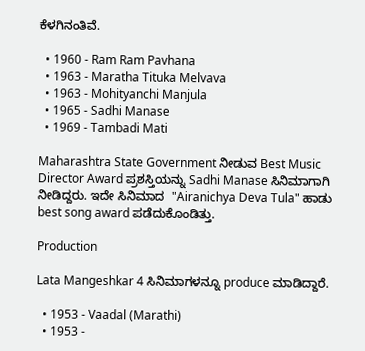ಕೆಳಗಿನಂತಿವೆ.

  • 1960 - Ram Ram Pavhana
  • 1963 - Maratha Tituka Melvava
  • 1963 - Mohityanchi Manjula
  • 1965 - Sadhi Manase
  • 1969 - Tambadi Mati

Maharashtra State Government ನೀಡುವ Best Music Director Award ಪ್ರಶಸ್ತಿಯನ್ನು Sadhi Manase ಸಿನಿಮಾಗಾಗಿ ನೀಡಿದ್ದರು. ಇದೇ ಸಿನಿಮಾದ  "Airanichya Deva Tula" ಹಾಡು best song award ಪಡೆದುಕೊಂಡಿತ್ತು.

Production

Lata Mangeshkar 4 ಸಿನಿಮಾಗಳನ್ನೂ produce ಮಾಡಿದ್ದಾರೆ.

  • 1953 - Vaadal (Marathi)
  • 1953 -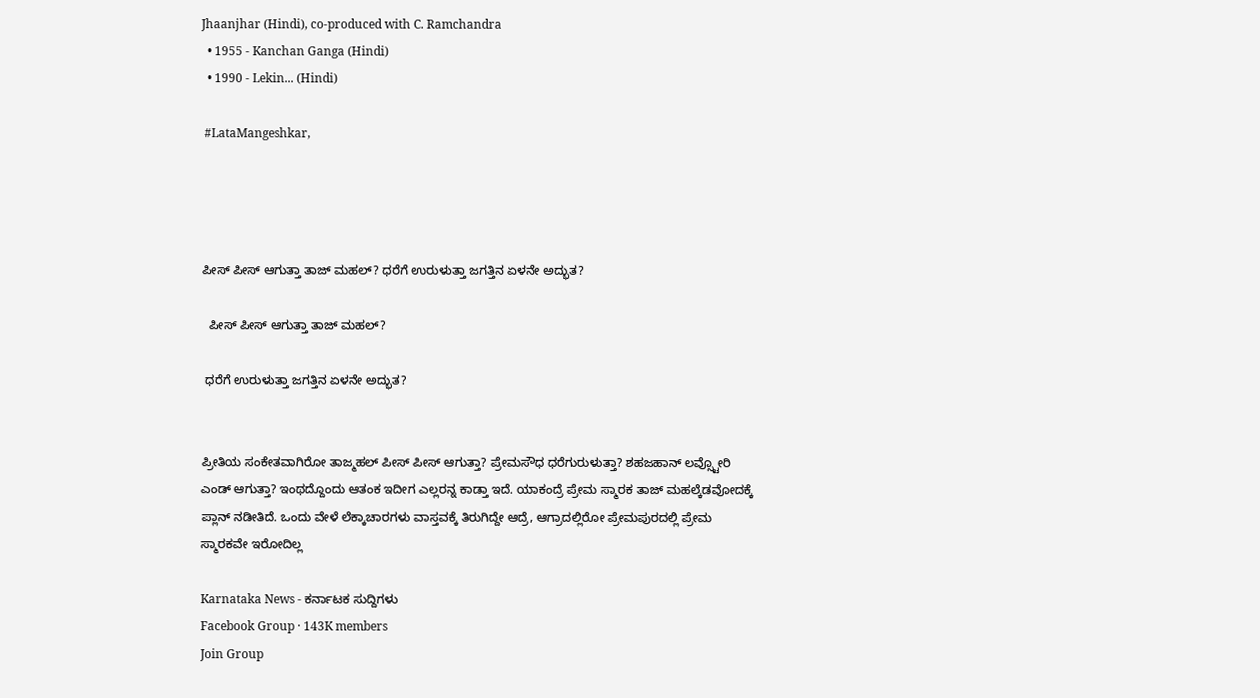Jhaanjhar (Hindi), co-produced with C. Ramchandra
  • 1955 - Kanchan Ganga (Hindi)
  • 1990 - Lekin... (Hindi)

 #LataMangeshkar,




ಪೀಸ್ ಪೀಸ್ ಆಗುತ್ತಾ ತಾಜ್ ಮಹಲ್? ಧರೆಗೆ ಉರುಳುತ್ತಾ ಜಗತ್ತಿನ ಏಳನೇ ಅದ್ಭುತ?

  ಪೀಸ್ ಪೀಸ್ ಆಗುತ್ತಾ ತಾಜ್ ಮಹಲ್?

 ಧರೆಗೆ ಉರುಳುತ್ತಾ ಜಗತ್ತಿನ ಏಳನೇ ಅದ್ಭುತ?


ಪ್ರೀತಿಯ ಸಂಕೇತವಾಗಿರೋ ತಾಜ್ಮಹಲ್ ಪೀಸ್ ಪೀಸ್ ಆಗುತ್ತಾ? ಪ್ರೇಮಸೌಧ ಧರೆಗುರುಳುತ್ತಾ? ಶಹಜಹಾನ್ ಲವ್ಸ್ಟೋರಿ ಎಂಡ್ ಆಗುತ್ತಾ? ಇಂಥದ್ದೊಂದು ಆತಂಕ ಇದೀಗ ಎಲ್ಲರನ್ನ ಕಾಡ್ತಾ ಇದೆ. ಯಾಕಂದ್ರೆ ಪ್ರೇಮ ಸ್ಮಾರಕ ತಾಜ್ ಮಹಲ್ಕೆಡವೋದಕ್ಕೆ ಪ್ಲಾನ್ ನಡೀತಿದೆ. ಒಂದು ವೇಳೆ ಲೆಕ್ಕಾಚಾರಗಳು ವಾಸ್ತವಕ್ಕೆ ತಿರುಗಿದ್ದೇ ಆದ್ರೆ, ಆಗ್ರಾದಲ್ಲಿರೋ ಪ್ರೇಮಪುರದಲ್ಲಿ ಪ್ರೇಮ ಸ್ಮಾರಕವೇ ಇರೋದಿಲ್ಲ

Karnataka News - ಕರ್ನಾಟಕ ಸುದ್ದಿಗಳು
Facebook Group · 143K members
Join Group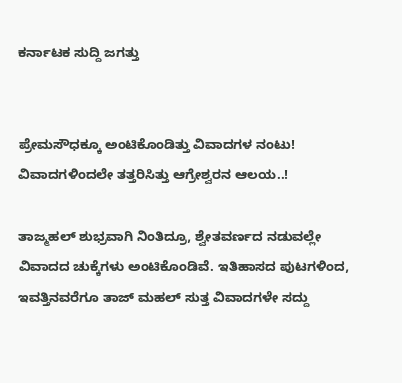ಕರ್ನಾಟಕ ಸುದ್ದಿ ಜಗತ್ತು


ಪ್ರೇಮಸೌಧಕ್ಕೂ ಅಂಟಿಕೊಂಡಿತ್ತು ವಿವಾದಗಳ ನಂಟು!
ವಿವಾದಗಳಿಂದಲೇ ತತ್ತರಿಸಿತ್ತು ಆಗ್ರೇಶ್ವರನ ಆಲಯ..!

ತಾಜ್ಮಹಲ್ ಶುಭ್ರವಾಗಿ ನಿಂತಿದ್ರೂ, ಶ್ವೇತವರ್ಣದ ನಡುವಲ್ಲೇ ವಿವಾದದ ಚುಕ್ಕೆಗಳು ಅಂಟಿಕೊಂಡಿವೆ. ಇತಿಹಾಸದ ಪುಟಗಳಿಂದ, ಇವತ್ತಿನವರೆಗೂ ತಾಜ್ ಮಹಲ್ ಸುತ್ತ ವಿವಾದಗಳೇ ಸದ್ದು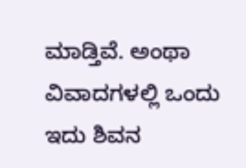ಮಾಡ್ತಿವೆ. ಅಂಥಾ ವಿವಾದಗಳಲ್ಲಿ ಒಂದು ಇದು ಶಿವನ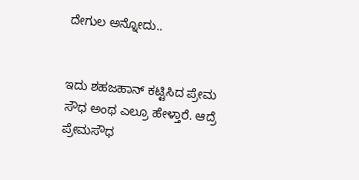ದೇಗುಲ ಅನ್ನೋದು..


ಇದು ಶಹಜಹಾನ್ ಕಟ್ಟಿಸಿದ ಪ್ರೇಮ ಸೌಧ ಅಂಥ ಎಲ್ರೂ ಹೇಳ್ತಾರೆ. ಆದ್ರೆ ಪ್ರೇಮಸೌಧ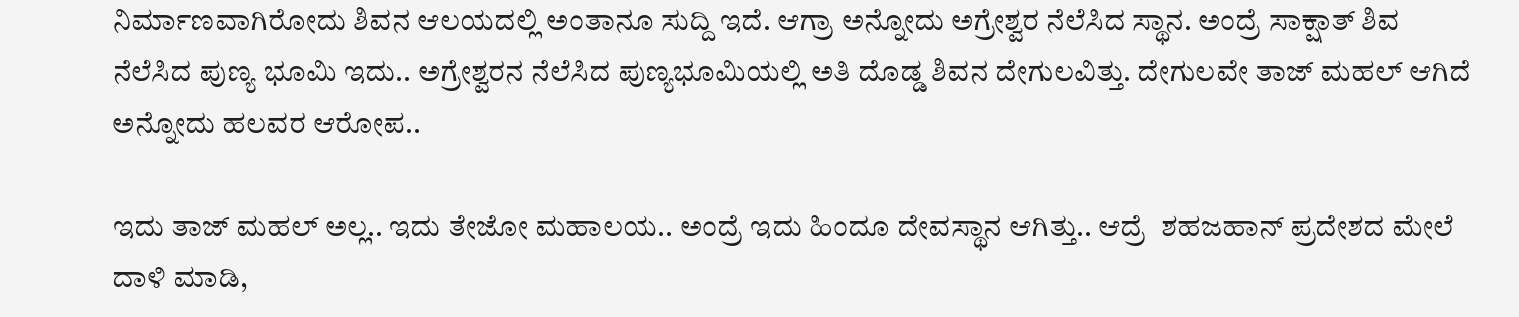ನಿರ್ಮಾಣವಾಗಿರೋದು ಶಿವನ ಆಲಯದಲ್ಲಿ ಅಂತಾನೂ ಸುದ್ದಿ ಇದೆ. ಆಗ್ರಾ ಅನ್ನೋದು ಅಗ್ರೇಶ್ವರ ನೆಲೆಸಿದ ಸ್ಥಾನ. ಅಂದ್ರೆ ಸಾಕ್ಷಾತ್ ಶಿವ ನೆಲೆಸಿದ ಪುಣ್ಯ ಭೂಮಿ ಇದು.. ಅಗ್ರೇಶ್ವರನ ನೆಲೆಸಿದ ಪುಣ್ಯಭೂಮಿಯಲ್ಲಿ ಅತಿ ದೊಡ್ಡ ಶಿವನ ದೇಗುಲವಿತ್ತು. ದೇಗುಲವೇ ತಾಜ್ ಮಹಲ್ ಆಗಿದೆ ಅನ್ನೋದು ಹಲವರ ಆರೋಪ..

ಇದು ತಾಜ್ ಮಹಲ್ ಅಲ್ಲ.. ಇದು ತೇಜೋ ಮಹಾಲಯ.. ಅಂದ್ರೆ ಇದು ಹಿಂದೂ ದೇವಸ್ಥಾನ ಆಗಿತ್ತು.. ಆದ್ರೆ  ಶಹಜಹಾನ್ ಪ್ರದೇಶದ ಮೇಲೆ ದಾಳಿ ಮಾಡಿ,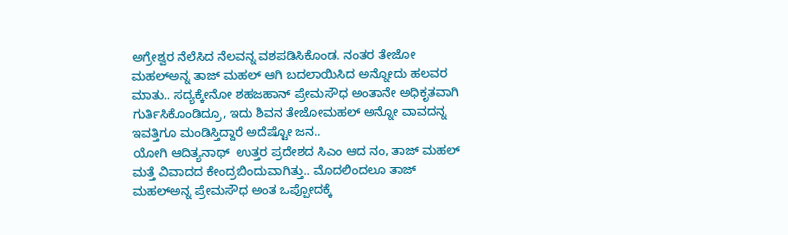ಅಗ್ರೇಶ್ವರ ನೆಲೆಸಿದ ನೆಲವನ್ನ ವಶಪಡಿಸಿಕೊಂಡ. ನಂತರ ತೇಜೋ ಮಹಲ್ಅನ್ನ ತಾಜ್ ಮಹಲ್ ಆಗಿ ಬದಲಾಯಿಸಿದ ಅನ್ನೋದು ಹಲವರ ಮಾತು.. ಸದ್ಯಕ್ಕೇನೋ ಶಹಜಹಾನ್ ಪ್ರೇಮಸೌಧ ಅಂತಾನೇ ಅಧಿಕೃತವಾಗಿ ಗುರ್ತಿಸಿಕೊಂಡಿದ್ರೂ, ಇದು ಶಿವನ ತೇಜೋಮಹಲ್ ಅನ್ನೋ ವಾವದನ್ನ ಇವತ್ತಿಗೂ ಮಂಡಿಸ್ತಿದ್ದಾರೆ ಅದೆಷ್ಟೋ ಜನ..
ಯೋಗಿ ಆದಿತ್ಯನಾಥ್  ಉತ್ತರ ಪ್ರದೇಶದ ಸಿಎಂ ಆದ ನಂ, ತಾಜ್ ಮಹಲ್ ಮತ್ತೆ ವಿವಾದದ ಕೇಂದ್ರಬಿಂದುವಾಗಿತ್ತು.. ಮೊದಲಿಂದಲೂ ತಾಜ್ ಮಹಲ್ಅನ್ನ ಪ್ರೇಮಸೌಧ ಅಂತ ಒಪ್ಪೋದಕ್ಕೆ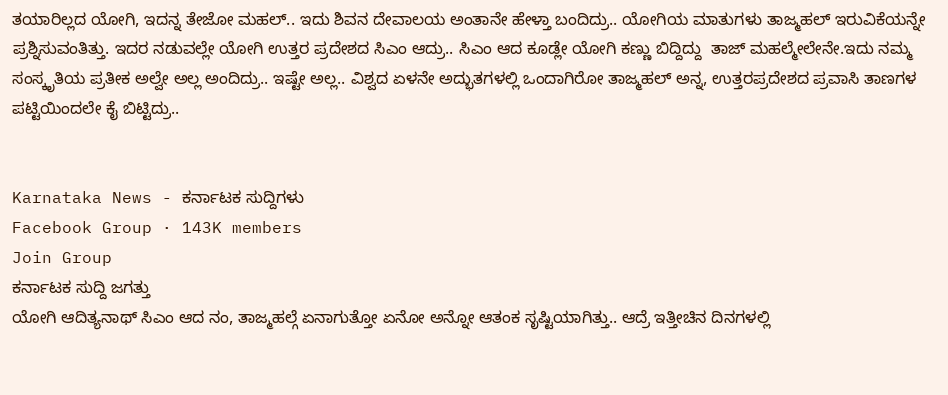ತಯಾರಿಲ್ಲದ ಯೋಗಿ, ಇದನ್ನ ತೇಜೋ ಮಹಲ್.. ಇದು ಶಿವನ ದೇವಾಲಯ ಅಂತಾನೇ ಹೇಳ್ತಾ ಬಂದಿದ್ರು.. ಯೋಗಿಯ ಮಾತುಗಳು ತಾಜ್ಮಹಲ್ ಇರುವಿಕೆಯನ್ನೇ ಪ್ರಶ್ನಿಸುವಂತಿತ್ತು. ಇದರ ನಡುವಲ್ಲೇ ಯೋಗಿ ಉತ್ತರ ಪ್ರದೇಶದ ಸಿಎಂ ಆದ್ರು.. ಸಿಎಂ ಆದ ಕೂಡ್ಲೇ ಯೋಗಿ ಕಣ್ಣು ಬಿದ್ದಿದ್ದು  ತಾಜ್ ಮಹಲ್ಮೇಲೇನೇ.ಇದು ನಮ್ಮ ಸಂಸ್ಕೃತಿಯ ಪ್ರತೀಕ ಅಲ್ವೇ ಅಲ್ಲ ಅಂದಿದ್ರು.. ಇಷ್ಟೇ ಅಲ್ಲ.. ವಿಶ್ವದ ಏಳನೇ ಅದ್ಭುತಗಳಲ್ಲಿ ಒಂದಾಗಿರೋ ತಾಜ್ಮಹಲ್ ಅನ್ನ, ಉತ್ತರಪ್ರದೇಶದ ಪ್ರವಾಸಿ ತಾಣಗಳ ಪಟ್ಟಿಯಿಂದಲೇ ಕೈ ಬಿಟ್ಟಿದ್ರು..


Karnataka News - ಕರ್ನಾಟಕ ಸುದ್ದಿಗಳು
Facebook Group · 143K members
Join Group
ಕರ್ನಾಟಕ ಸುದ್ದಿ ಜಗತ್ತು
ಯೋಗಿ ಆದಿತ್ಯನಾಥ್ ಸಿಎಂ ಆದ ನಂ, ತಾಜ್ಮಹಲ್ಗೆ ಏನಾಗುತ್ತೋ ಏನೋ ಅನ್ನೋ ಆತಂಕ ಸೃಷ್ಟಿಯಾಗಿತ್ತು.. ಆದ್ರೆ ಇತ್ತೀಚಿನ ದಿನಗಳಲ್ಲಿ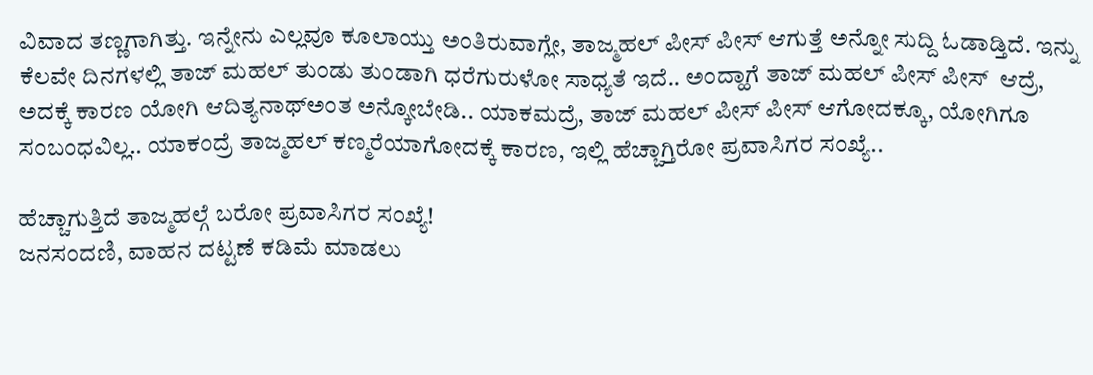ವಿವಾದ ತಣ್ಣಗಾಗಿತ್ತು. ಇನ್ನೇನು ಎಲ್ಲವೂ ಕೂಲಾಯ್ತು ಅಂತಿರುವಾಗ್ಲೇ, ತಾಜ್ಮಹಲ್ ಪೀಸ್ ಪೀಸ್ ಆಗುತ್ತೆ ಅನ್ನೋ ಸುದ್ದಿ ಓಡಾಡ್ತಿದೆ. ಇನ್ನು ಕೆಲವೇ ದಿನಗಳಲ್ಲಿ ತಾಜ್ ಮಹಲ್ ತುಂಡು ತುಂಡಾಗಿ ಧರೆಗುರುಳೋ ಸಾಧ್ಯತೆ ಇದೆ.. ಅಂದ್ಹಾಗೆ ತಾಜ್ ಮಹಲ್ ಪೀಸ್ ಪೀಸ್  ಆದ್ರೆ, ಅದಕ್ಕೆ ಕಾರಣ ಯೋಗಿ ಆದಿತ್ಯನಾಥ್ಅಂತ ಅನ್ಕೋಬೇಡಿ.. ಯಾಕಮದ್ರೆ, ತಾಜ್ ಮಹಲ್ ಪೀಸ್ ಪೀಸ್ ಆಗೋದಕ್ಕೂ, ಯೋಗಿಗೂ ಸಂಬಂಧವಿಲ್ಲ.. ಯಾಕಂದ್ರೆ ತಾಜ್ಮಹಲ್ ಕಣ್ಮರೆಯಾಗೋದಕ್ಕೆ ಕಾರಣ, ಇಲ್ಲಿ ಹೆಚ್ಚಾಗ್ತಿರೋ ಪ್ರವಾಸಿಗರ ಸಂಖ್ಯೆ..

ಹೆಚ್ಚಾಗುತ್ತಿದೆ ತಾಜ್ಮಹಲ್ಗೆ ಬರೋ ಪ್ರವಾಸಿಗರ ಸಂಖ್ಯೆ!
ಜನಸಂದಣಿ, ವಾಹನ ದಟ್ಟಣೆ ಕಡಿಮೆ ಮಾಡಲು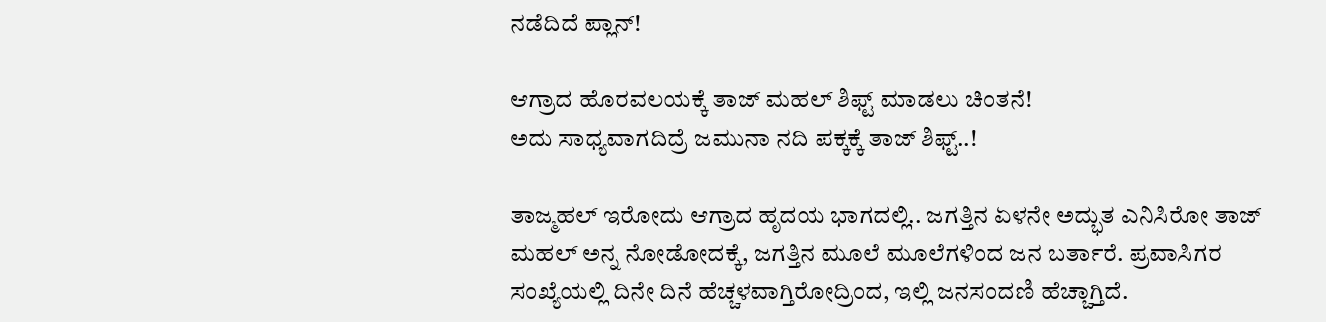ನಡೆದಿದೆ ಪ್ಲಾನ್!

ಆಗ್ರಾದ ಹೊರವಲಯಕ್ಕೆ ತಾಜ್ ಮಹಲ್ ಶಿಫ್ಟ್ ಮಾಡಲು ಚಿಂತನೆ!
ಅದು ಸಾಧ್ಯವಾಗದಿದ್ರೆ ಜಮುನಾ ನದಿ ಪಕ್ಕಕ್ಕೆ ತಾಜ್ ಶಿಫ್ಟ್..!

ತಾಜ್ಮಹಲ್ ಇರೋದು ಆಗ್ರಾದ ಹೃದಯ ಭಾಗದಲ್ಲಿ.. ಜಗತ್ತಿನ ಏಳನೇ ಅದ್ಭುತ ಎನಿಸಿರೋ ತಾಜ್ ಮಹಲ್ ಅನ್ನ ನೋಡೋದಕ್ಕೆ, ಜಗತ್ತಿನ ಮೂಲೆ ಮೂಲೆಗಳಿಂದ ಜನ ಬರ್ತಾರೆ. ಪ್ರವಾಸಿಗರ ಸಂಖ್ಯೆಯಲ್ಲಿ ದಿನೇ ದಿನೆ ಹೆಚ್ಚಳವಾಗ್ತಿರೋದ್ರಿಂದ, ಇಲ್ಲಿ ಜನಸಂದಣಿ ಹೆಚ್ಚಾಗ್ತಿದೆ.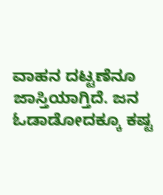ವಾಹನ ದಟ್ಟಣೆನೂ ಜಾಸ್ತಿಯಾಗ್ತಿದೆ. ಜನ ಓಡಾಡೋದಕ್ಕೂ ಕಷ್ಟ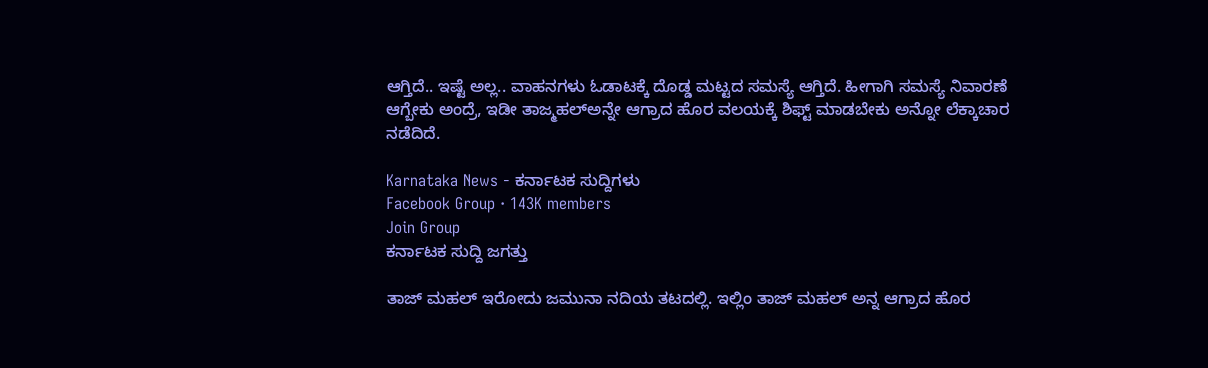ಆಗ್ತಿದೆ.. ಇಷ್ಟೆ ಅಲ್ಲ.. ವಾಹನಗಳು ಓಡಾಟಕ್ಕೆ ದೊಡ್ಡ ಮಟ್ಟದ ಸಮಸ್ಯೆ ಆಗ್ತಿದೆ. ಹೀಗಾಗಿ ಸಮಸ್ಯೆ ನಿವಾರಣೆ ಆಗ್ಬೇಕು ಅಂದ್ರೆ, ಇಡೀ ತಾಜ್ಮಹಲ್ಅನ್ನೇ ಆಗ್ರಾದ ಹೊರ ವಲಯಕ್ಕೆ ಶಿಫ್ಟ್ ಮಾಡಬೇಕು ಅನ್ನೋ ಲೆಕ್ಕಾಚಾರ ನಡೆದಿದೆ.

Karnataka News - ಕರ್ನಾಟಕ ಸುದ್ದಿಗಳು
Facebook Group · 143K members
Join Group
ಕರ್ನಾಟಕ ಸುದ್ದಿ ಜಗತ್ತು

ತಾಜ್ ಮಹಲ್ ಇರೋದು ಜಮುನಾ ನದಿಯ ತಟದಲ್ಲಿ. ಇಲ್ಲಿಂ ತಾಜ್ ಮಹಲ್ ಅನ್ನ ಆಗ್ರಾದ ಹೊರ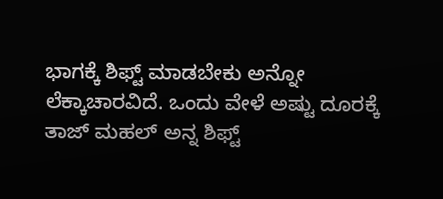ಭಾಗಕ್ಕೆ ಶಿಫ್ಟ್ ಮಾಡಬೇಕು ಅನ್ನೋ ಲೆಕ್ಕಾಚಾರವಿದೆ. ಒಂದು ವೇಳೆ ಅಷ್ಟು ದೂರಕ್ಕೆ ತಾಜ್ ಮಹಲ್ ಅನ್ನ ಶಿಫ್ಟ್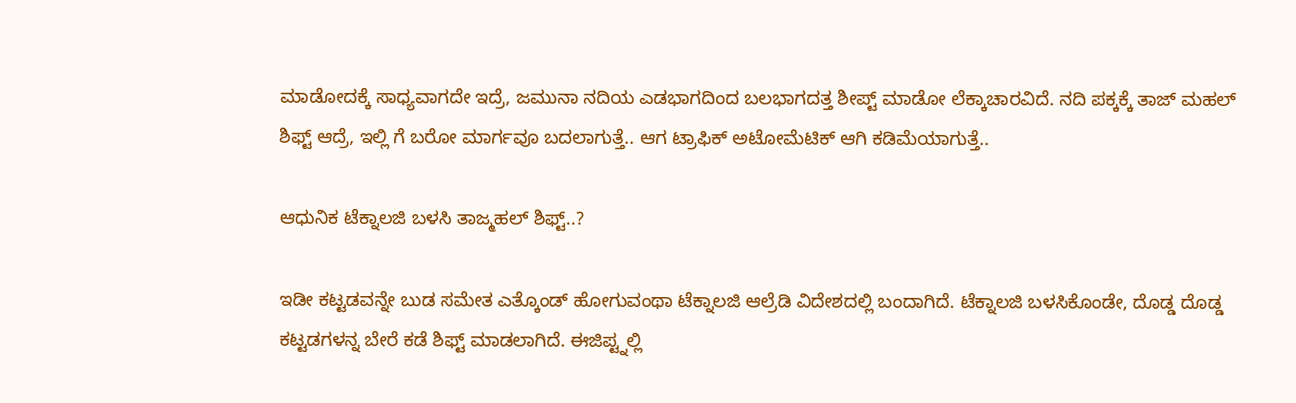ಮಾಡೋದಕ್ಕೆ ಸಾಧ್ಯವಾಗದೇ ಇದ್ರೆ, ಜಮುನಾ ನದಿಯ ಎಡಭಾಗದಿಂದ ಬಲಭಾಗದತ್ತ ಶೀಪ್ಟ್ ಮಾಡೋ ಲೆಕ್ಕಾಚಾರವಿದೆ. ನದಿ ಪಕ್ಕಕ್ಕೆ ತಾಜ್ ಮಹಲ್ ಶಿಫ್ಟ್ ಆದ್ರೆ, ಇಲ್ಲಿ ಗೆ ಬರೋ ಮಾರ್ಗವೂ ಬದಲಾಗುತ್ತೆ.. ಆಗ ಟ್ರಾಫಿಕ್ ಅಟೋಮೆಟಿಕ್ ಆಗಿ ಕಡಿಮೆಯಾಗುತ್ತೆ..

ಆಧುನಿಕ ಟೆಕ್ನಾಲಜಿ ಬಳಸಿ ತಾಜ್ಮಹಲ್ ಶಿಫ್ಟ್..?

ಇಡೀ ಕಟ್ಟಡವನ್ನೇ ಬುಡ ಸಮೇತ ಎತ್ಕೊಂಡ್ ಹೋಗುವಂಥಾ ಟೆಕ್ನಾಲಜಿ ಆಲ್ರೆಡಿ ವಿದೇಶದಲ್ಲಿ ಬಂದಾಗಿದೆ. ಟೆಕ್ನಾಲಜಿ ಬಳಸಿಕೊಂಡೇ, ದೊಡ್ಡ ದೊಡ್ಡ ಕಟ್ಟಡಗಳನ್ನ ಬೇರೆ ಕಡೆ ಶಿಫ್ಟ್ ಮಾಡಲಾಗಿದೆ. ಈಜಿಪ್ಟ್ನಲ್ಲಿ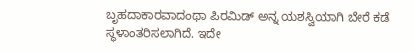ಬೃಹದಾಕಾರವಾದಂಥಾ ಪಿರಮಿಡ್ ಅನ್ನ ಯಶಸ್ವಿಯಾಗಿ ಬೇರೆ ಕಡೆ ಸ್ಥಳಾಂತರಿಸಲಾಗಿದೆ. ಇದೇ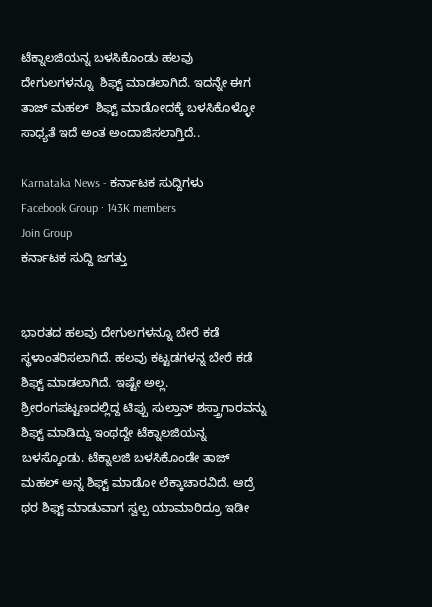ಟೆಕ್ನಾಲಜಿಯನ್ನ ಬಳಸಿಕೊಂಡು ಹಲವು ದೇಗುಲಗಳನ್ನೂ  ಶಿಫ್ಟ್ ಮಾಡಲಾಗಿದೆ. ಇದನ್ನೇ ಈಗ ತಾಜ್ ಮಹಲ್  ಶಿಫ್ಟ್ ಮಾಡೋದಕ್ಕೆ ಬಳಸಿಕೊಳ್ಳೋ ಸಾಧ್ಯತೆ ಇದೆ ಅಂತ ಅಂದಾಜಿಸಲಾಗ್ತಿದೆ..

Karnataka News - ಕರ್ನಾಟಕ ಸುದ್ದಿಗಳು
Facebook Group · 143K members
Join Group
ಕರ್ನಾಟಕ ಸುದ್ದಿ ಜಗತ್ತು


ಭಾರತದ ಹಲವು ದೇಗುಲಗಳನ್ನೂ ಬೇರೆ ಕಡೆ ಸ್ಥಳಾಂತರಿಸಲಾಗಿದೆ. ಹಲವು ಕಟ್ಟಡಗಳನ್ನ ಬೇರೆ ಕಡೆ ಶಿಫ್ಟ್ ಮಾಡಲಾಗಿದೆ. ಇಷ್ಟೇ ಅಲ್ಲ. ಶ್ರೀರಂಗಪಟ್ಟಣದಲ್ಲಿದ್ದ ಟಿಪ್ಪು ಸುಲ್ತಾನ್ ಶಸ್ತ್ರಾಗಾರವನ್ನು ಶಿಫ್ಟ್ ಮಾಡಿದ್ದು ಇಂಥದ್ದೇ ಟೆಕ್ನಾಲಜಿಯನ್ನ ಬಳಸ್ಕೊಂಡು. ಟೆಕ್ನಾಲಜಿ ಬಳಸಿಕೊಂಡೇ ತಾಜ್ ಮಹಲ್ ಅನ್ನ ಶಿಫ್ಟ್ ಮಾಡೋ ಲೆಕ್ಕಾಚಾರವಿದೆ. ಆದ್ರೆ ಥರ ಶಿಫ್ಟ್ ಮಾಡುವಾಗ ಸ್ವಲ್ಪ ಯಾಮಾರಿದ್ರೂ ಇಡೀ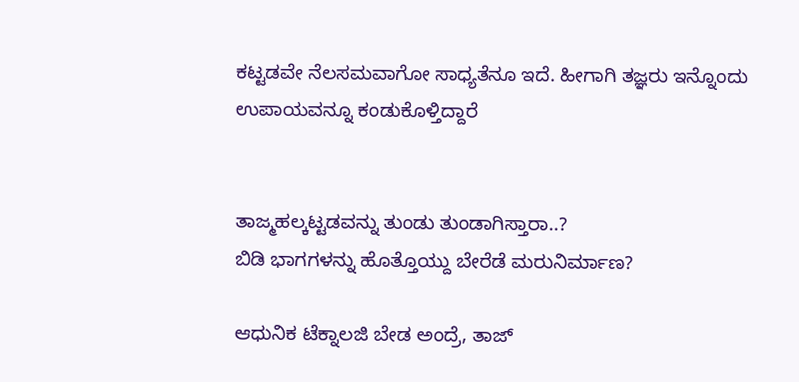ಕಟ್ಟಡವೇ ನೆಲಸಮವಾಗೋ ಸಾಧ್ಯತೆನೂ ಇದೆ. ಹೀಗಾಗಿ ತಜ್ಞರು ಇನ್ನೊಂದು ಉಪಾಯವನ್ನೂ ಕಂಡುಕೊಳ್ತಿದ್ದಾರೆ


ತಾಜ್ಮಹಲ್ಕಟ್ಟಡವನ್ನು ತುಂಡು ತುಂಡಾಗಿಸ್ತಾರಾ..?
ಬಿಡಿ ಭಾಗಗಳನ್ನು ಹೊತ್ತೊಯ್ದು ಬೇರೆಡೆ ಮರುನಿರ್ಮಾಣ?

ಆಧುನಿಕ ಟೆಕ್ನಾಲಜಿ ಬೇಡ ಅಂದ್ರೆ, ತಾಜ್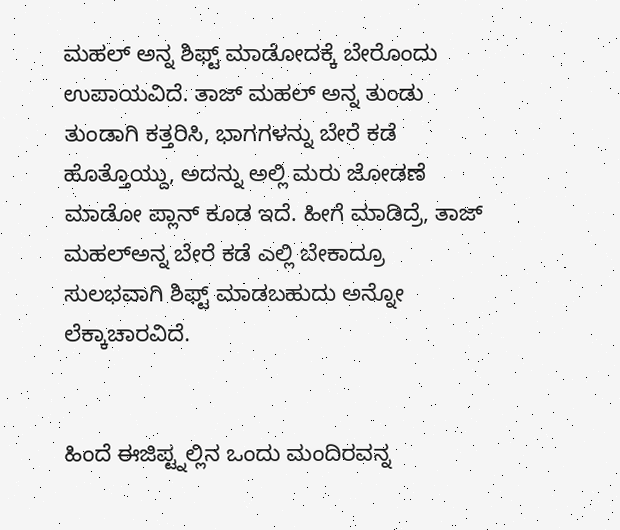ಮಹಲ್ ಅನ್ನ ಶಿಫ್ಟ್ ಮಾಡೋದಕ್ಕೆ ಬೇರೊಂದು ಉಪಾಯವಿದೆ. ತಾಜ್ ಮಹಲ್ ಅನ್ನ ತುಂಡು ತುಂಡಾಗಿ ಕತ್ತರಿಸಿ, ಭಾಗಗಳನ್ನು ಬೇರೆ ಕಡೆ ಹೊತ್ತೊಯ್ದು, ಅದನ್ನು ಅಲ್ಲಿ ಮರು ಜೋಡಣೆ ಮಾಡೋ ಪ್ಲಾನ್ ಕೂಡ ಇದೆ. ಹೀಗೆ ಮಾಡಿದ್ರೆ, ತಾಜ್ ಮಹಲ್ಅನ್ನ ಬೇರೆ ಕಡೆ ಎಲ್ಲಿ ಬೇಕಾದ್ರೂ ಸುಲಭವಾಗಿ ಶಿಫ್ಟ್ ಮಾಡಬಹುದು ಅನ್ನೋ ಲೆಕ್ಕಾಚಾರವಿದೆ.


ಹಿಂದೆ ಈಜಿಪ್ಟ್ನಲ್ಲಿನ ಒಂದು ಮಂದಿರವನ್ನ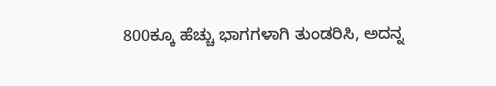800ಕ್ಕೂ ಹೆಚ್ಚು ಭಾಗಗಳಾಗಿ ತುಂಡರಿಸಿ, ಅದನ್ನ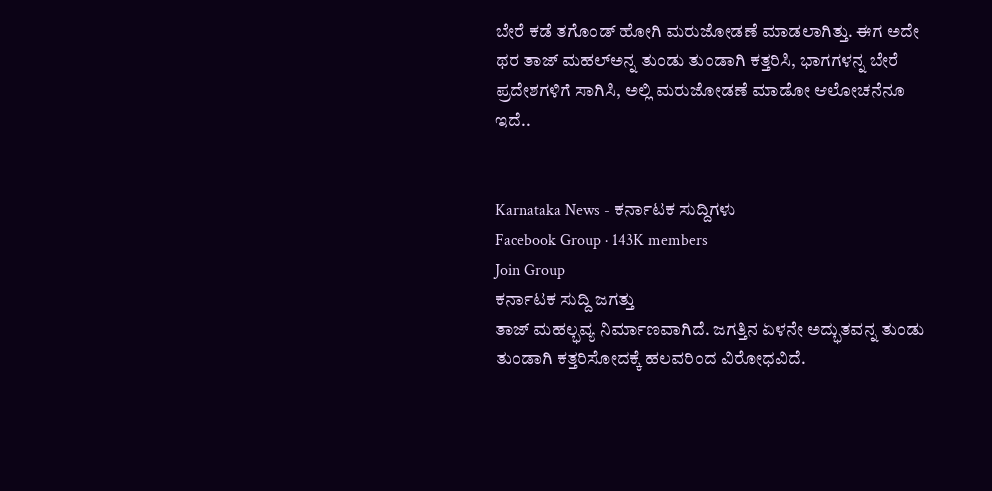ಬೇರೆ ಕಡೆ ತಗೊಂಡ್ ಹೋಗಿ ಮರುಜೋಡಣೆ ಮಾಡಲಾಗಿತ್ತು. ಈಗ ಅದೇ ಥರ ತಾಜ್ ಮಹಲ್ಅನ್ನ ತುಂಡು ತುಂಡಾಗಿ ಕತ್ತರಿಸಿ, ಭಾಗಗಳನ್ನ ಬೇರೆ ಪ್ರದೇಶಗಳಿಗೆ ಸಾಗಿಸಿ, ಅಲ್ಲಿ ಮರುಜೋಡಣೆ ಮಾಡೋ ಆಲೋಚನೆನೂ ಇದೆ..


Karnataka News - ಕರ್ನಾಟಕ ಸುದ್ದಿಗಳು
Facebook Group · 143K members
Join Group
ಕರ್ನಾಟಕ ಸುದ್ದಿ ಜಗತ್ತು
ತಾಜ್ ಮಹಲ್ಭವ್ಯ ನಿರ್ಮಾಣವಾಗಿದೆ. ಜಗತ್ತಿನ ಏಳನೇ ಅದ್ಭುತವನ್ನ ತುಂಡು ತುಂಡಾಗಿ ಕತ್ತರಿಸೋದಕ್ಕೆ ಹಲವರಿಂದ ವಿರೋಧವಿದೆ.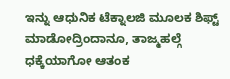ಇನ್ನು ಆಧುನಿಕ ಟೆಕ್ನಾಲಜಿ ಮೂಲಕ ಶಿಫ್ಟ್ ಮಾಡೋದ್ರಿಂದಾನೂ, ತಾಜ್ಮಹಲ್ಗೆ ಧಕ್ಕೆಯಾಗೋ ಆತಂಕ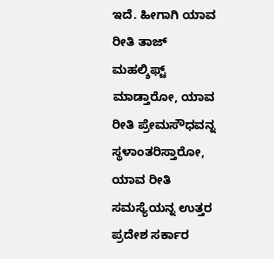ಇದೆ. ಹೀಗಾಗಿ ಯಾವ ರೀತಿ ತಾಜ್ ಮಹಲ್ಶಿಫ್ಟ್ ಮಾಡ್ತಾರೋ, ಯಾವ ರೀತಿ ಪ್ರೇಮಸೌಧವನ್ನ ಸ್ಥಳಾಂತರಿಸ್ತಾರೋ, ಯಾವ ರೀತಿ ಸಮಸ್ಯೆಯನ್ನ ಉತ್ತರ ಪ್ರದೇಶ ಸರ್ಕಾರ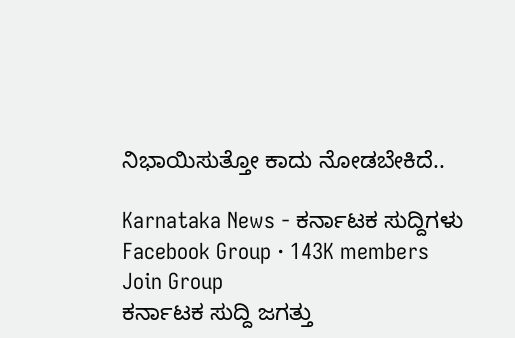ನಿಭಾಯಿಸುತ್ತೋ ಕಾದು ನೋಡಬೇಕಿದೆ..

Karnataka News - ಕರ್ನಾಟಕ ಸುದ್ದಿಗಳು
Facebook Group · 143K members
Join Group
ಕರ್ನಾಟಕ ಸುದ್ದಿ ಜಗತ್ತು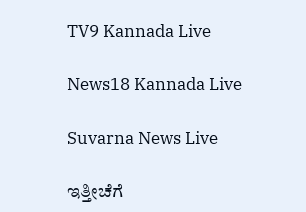TV9 Kannada Live

News18 Kannada Live

Suvarna News Live

ಇತ್ತೀಚೆಗೆ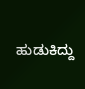ಹುಡುಕಿದ್ದು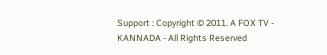Support : Copyright © 2011. A FOX TV - KANNADA - All Rights Reserved